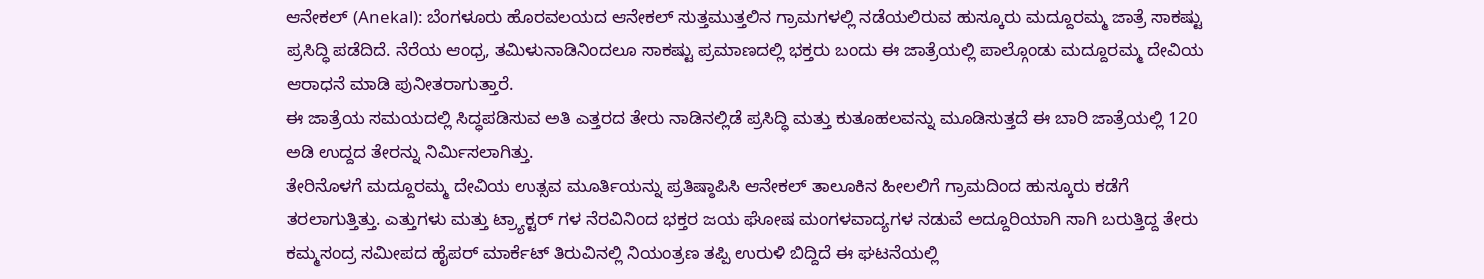ಆನೇಕಲ್ (Anekal): ಬೆಂಗಳೂರು ಹೊರವಲಯದ ಆನೇಕಲ್ ಸುತ್ತಮುತ್ತಲಿನ ಗ್ರಾಮಗಳಲ್ಲಿ ನಡೆಯಲಿರುವ ಹುಸ್ಕೂರು ಮದ್ದೂರಮ್ಮ ಜಾತ್ರೆ ಸಾಕಷ್ಟು ಪ್ರಸಿದ್ಧಿ ಪಡೆದಿದೆ. ನೆರೆಯ ಆಂಧ್ರ, ತಮಿಳುನಾಡಿನಿಂದಲೂ ಸಾಕಷ್ಟು ಪ್ರಮಾಣದಲ್ಲಿ ಭಕ್ತರು ಬಂದು ಈ ಜಾತ್ರೆಯಲ್ಲಿ ಪಾಲ್ಗೊಂಡು ಮದ್ದೂರಮ್ಮ ದೇವಿಯ ಆರಾಧನೆ ಮಾಡಿ ಪುನೀತರಾಗುತ್ತಾರೆ.
ಈ ಜಾತ್ರೆಯ ಸಮಯದಲ್ಲಿ ಸಿದ್ಧಪಡಿಸುವ ಅತಿ ಎತ್ತರದ ತೇರು ನಾಡಿನಲ್ಲಿಡೆ ಪ್ರಸಿದ್ಧಿ ಮತ್ತು ಕುತೂಹಲವನ್ನು ಮೂಡಿಸುತ್ತದೆ ಈ ಬಾರಿ ಜಾತ್ರೆಯಲ್ಲಿ 120 ಅಡಿ ಉದ್ದದ ತೇರನ್ನು ನಿರ್ಮಿಸಲಾಗಿತ್ತು.
ತೇರಿನೊಳಗೆ ಮದ್ದೂರಮ್ಮ ದೇವಿಯ ಉತ್ಸವ ಮೂರ್ತಿಯನ್ನು ಪ್ರತಿಷ್ಠಾಪಿಸಿ ಆನೇಕಲ್ ತಾಲೂಕಿನ ಹೀಲಲಿಗೆ ಗ್ರಾಮದಿಂದ ಹುಸ್ಕೂರು ಕಡೆಗೆ ತರಲಾಗುತ್ತಿತ್ತು. ಎತ್ತುಗಳು ಮತ್ತು ಟ್ರ್ಯಾಕ್ಟರ್ ಗಳ ನೆರವಿನಿಂದ ಭಕ್ತರ ಜಯ ಘೋಷ ಮಂಗಳವಾದ್ಯಗಳ ನಡುವೆ ಅದ್ದೂರಿಯಾಗಿ ಸಾಗಿ ಬರುತ್ತಿದ್ದ ತೇರು ಕಮ್ಮಸಂದ್ರ ಸಮೀಪದ ಹೈಪರ್ ಮಾರ್ಕೆಟ್ ತಿರುವಿನಲ್ಲಿ ನಿಯಂತ್ರಣ ತಪ್ಪಿ ಉರುಳಿ ಬಿದ್ದಿದೆ ಈ ಘಟನೆಯಲ್ಲಿ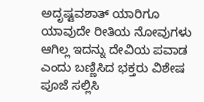ಅದೃಷ್ಟವಶಾತ್ ಯಾರಿಗೂ ಯಾವುದೇ ರೀತಿಯ ನೋವುಗಳು ಆಗಿಲ್ಲ ಇದನ್ನು ದೇವಿಯ ಪವಾಡ ಎಂದು ಬಣ್ಣಿಸಿದ ಭಕ್ತರು ವಿಶೇಷ ಪೂಜೆ ಸಲ್ಲಿಸಿ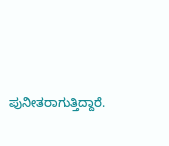ಪುನೀತರಾಗುತ್ತಿದ್ದಾರೆ.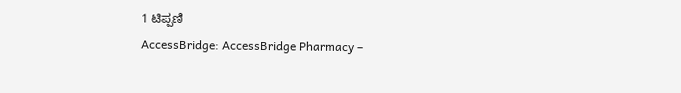1 ಟಿಪ್ಪಣಿ
AccessBridge: AccessBridge Pharmacy –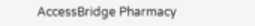AccessBridge Pharmacy